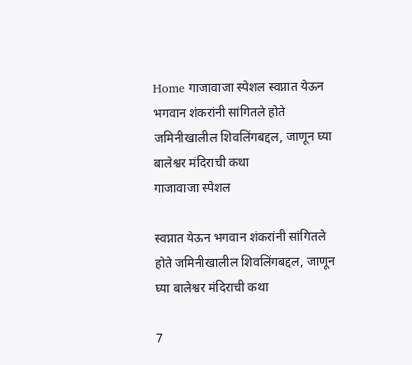Home गाजावाजा स्पेशल स्वप्नात येऊन भगवान शंकरांनी सांगितले होते जमिनीखालील शिवलिंगबद्दल, जाणून घ्या बालेश्वर मंदिराची कथा
गाजावाजा स्पेशल

स्वप्नात येऊन भगवान शंकरांनी सांगितले होते जमिनीखालील शिवलिंगबद्दल, जाणून घ्या बालेश्वर मंदिराची कथा

7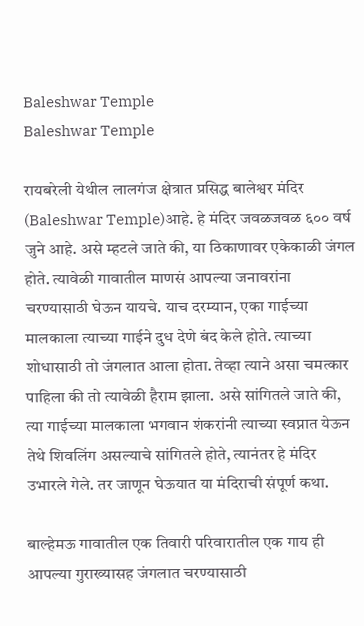Baleshwar Temple
Baleshwar Temple

रायबरेली येथील लालगंज क्षेत्रात प्रसिद्ध बालेश्वर मंदिर (Baleshwar Temple)आहे. हे मंदिर जवळजवळ ६०० वर्ष जुने आहे. असे म्हटले जाते की, या ठिकाणावर एकेकाळी जंगल होते. त्यावेळी गावातील माणसं आपल्या जनावरांना चरण्यासाठी घेऊन यायचे. याच दरम्यान, एका गाईच्या मालकाला त्याच्या गाईने दुध देणे बंद केले होते. त्याच्या शोधासाठी तो जंगलात आला होता. तेव्हा त्याने असा चमत्कार पाहिला की तो त्यावेळी हैराम झाला. असे सांगितले जाते की, त्या गाईच्या मालकाला भगवान शंकरांनी त्याच्या स्वप्नात येऊन तेथे शिवलिंग असल्याचे सांगितले होते, त्यानंतर हे मंदिर उभारले गेले. तर जाणून घेऊयात या मंदिराची संपूर्ण कथा.

बाल्हेमऊ गावातील एक तिवारी परिवारातील एक गाय ही आपल्या गुराख्यासह जंगलात चरण्यासाठी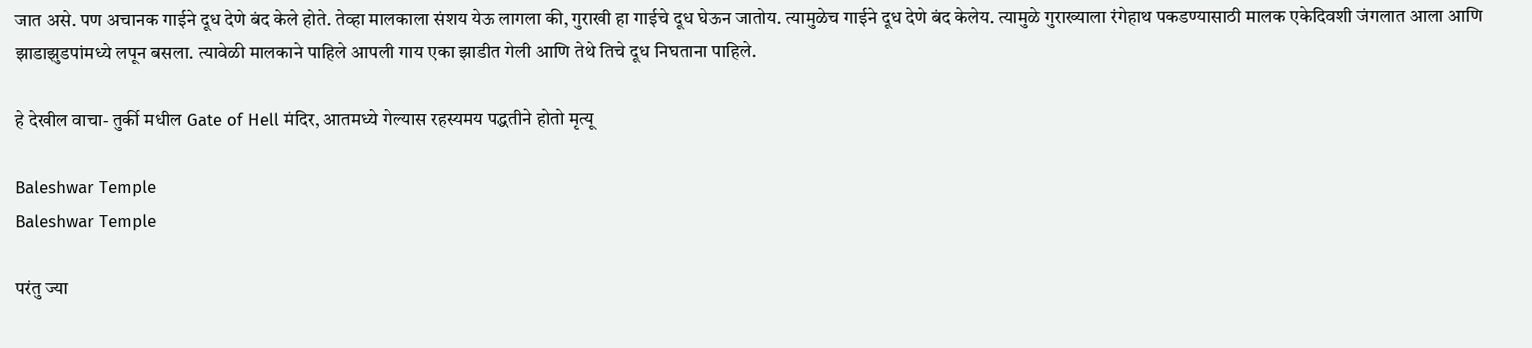जात असे. पण अचानक गाईने दूध देणे बंद केले होते. तेव्हा मालकाला संशय येऊ लागला की, गुराखी हा गाईचे दूध घेऊन जातोय. त्यामुळेच गाईने दूध देणे बंद केलेय. त्यामुळे गुराख्याला रंगेहाथ पकडण्यासाठी मालक एकेदिवशी जंगलात आला आणि झाडाझुडपांमध्ये लपून बसला. त्यावेळी मालकाने पाहिले आपली गाय एका झाडीत गेली आणि तेथे तिचे दूध निघताना पाहिले.

हे देखील वाचा- तुर्की मधील Gate of Hell मंदिर, आतमध्ये गेल्यास रहस्यमय पद्धतीने होतो मृत्यू

Baleshwar Temple
Baleshwar Temple

परंतु ज्या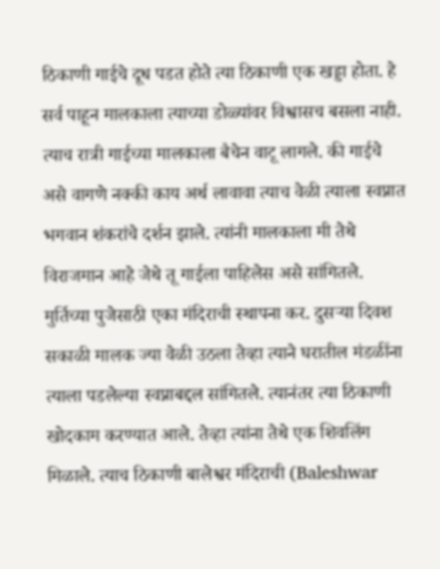ठिकाणी गाईचे दूध पडत होते त्या ठिकाणी एक खड्डा होता. हे सर्व पाहून मालकाला त्याच्या डोळ्यांवर विश्वासच बसला नाही. त्याच रात्री गाईच्या मालकाला बैचेन वाटू लागले. की गाईचे असे वागणे नक्की काय अर्थ लावावा त्याच वेळी त्याला स्वप्नात भगवान शंकरांचे दर्शन झाले. त्यांनी मालकाला मी तेथे विराजमान आहे जेथे तू गाईला पाहिलेस असे सांगितले. मुर्तिच्या पुजेसाठी एका मंदिराची स्थापना कर. दुसऱ्या दिवश सकाळी मालक ज्या वेळी उठला तेव्हा त्याने घरातील मंडळींना त्याला पडलेल्या स्वप्नाबद्दल सांगितले. त्यानंतर त्या ठिकाणी खोदकाम करण्यात आले. तेव्हा त्यांना तेथे एक शिवलिंग मिळाले. त्याच ठिकाणी बालेश्वर मंदिराची (Baleshwar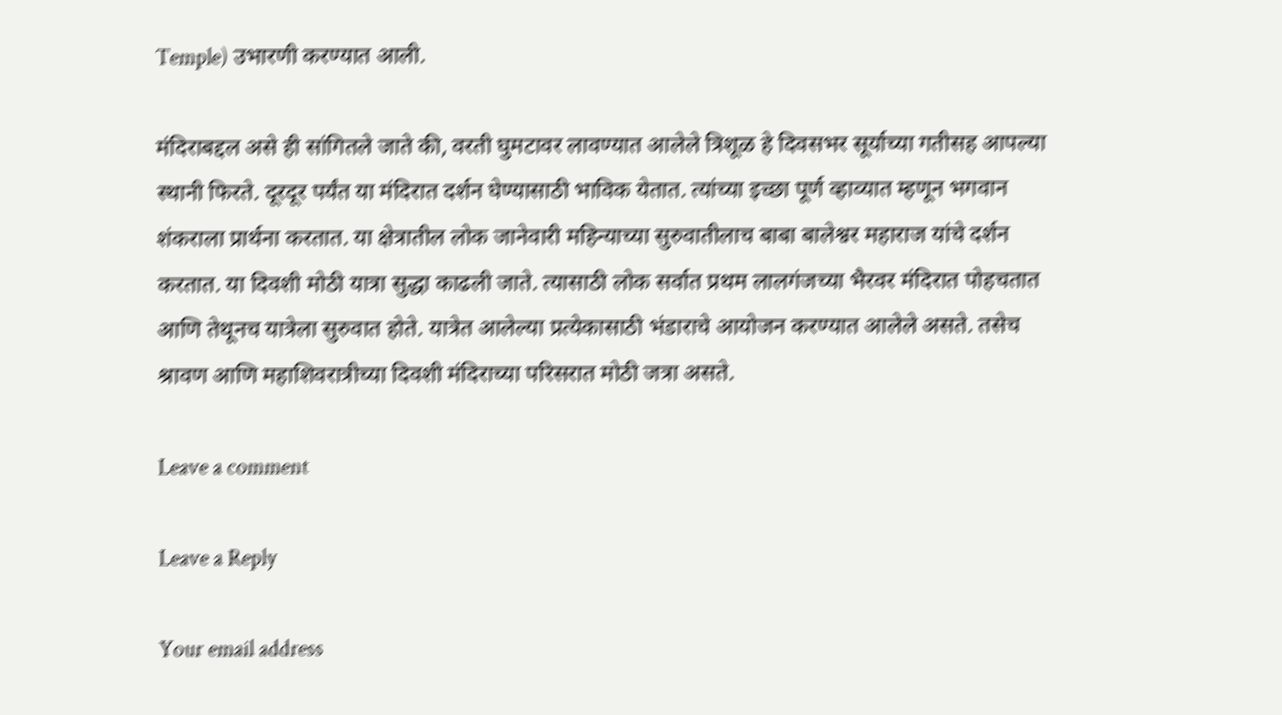Temple) उभारणी करण्यात आली.

मंदिराबद्दल असे ही सांगितले जाते की, वरती घुमटावर लावण्यात आलेले त्रिशूळ हे दिवसभर सूर्याच्या गतीसह आपल्या स्थानी फिरते. दूरदूर पर्यंत या मंदिरात दर्शन घेण्यासाठी भाविक येतात. त्यांच्या इच्छा पूर्ण व्हाव्यात म्हणून भगवान शंकराला प्रार्थना करतात. या क्षेत्रातील लोक जानेवारी महिन्याच्या सुरुवातीलाच बाबा बालेश्वर महाराज यांचे दर्शन करतात. या दिवशी मोठी यात्रा सुद्धा काढली जाते. त्यासाठी लोक सर्वात प्रथम लालगंजच्या भैरवर मंदिरात पोहचतात आणि तेथूनच यात्रेला सुरुवात होते. यात्रेत आलेल्या प्रत्येकासाठी भंडाराचे आयोजन करण्यात आलेले असते. तसेच श्रावण आणि महाशिवरात्रीच्या दिवशी मंदिराच्या परिसरात मोठी जत्रा असते.

Leave a comment

Leave a Reply

Your email address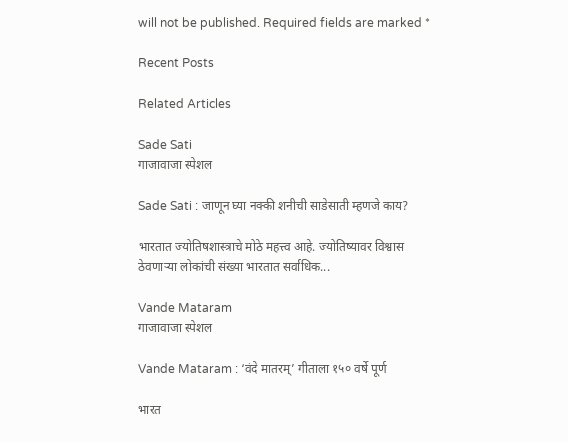will not be published. Required fields are marked *

Recent Posts

Related Articles

Sade Sati
गाजावाजा स्पेशल

Sade Sati : जाणून घ्या नक्की शनीची साडेसाती म्हणजे काय?

भारतात ज्योतिषशास्त्राचे मोठे महत्त्व आहे. ज्योतिष्यावर विश्वास ठेवणाऱ्या लोकांची संख्या भारतात सर्वाधिक...

Vande Mataram
गाजावाजा स्पेशल

Vande Mataram : ‘वंदे मातरम्’ गीताला १५० वर्षे पूर्ण

भारत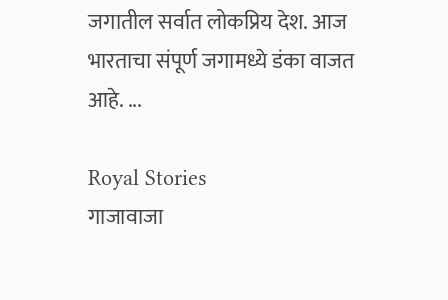जगातील सर्वात लोकप्रिय देश. आज भारताचा संपूर्ण जगामध्ये डंका वाजत आहे. ...

Royal Stories
गाजावाजा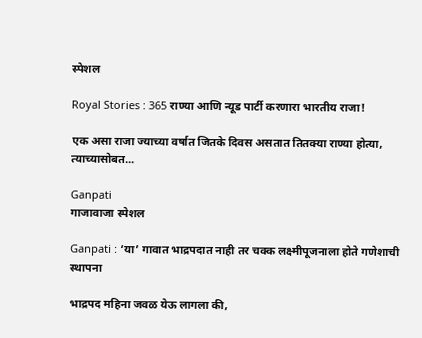स्पेशल

Royal Stories : 365 राण्या आणि न्यूड पार्टी करणारा भारतीय राजा!

एक असा राजा ज्याच्या वर्षात जितके दिवस असतात तितक्या राण्या होत्या, त्याच्यासोबत...

Ganpati
गाजावाजा स्पेशल

Ganpati : ‘या’ गावात भाद्रपदात नाही तर चक्क लक्ष्मीपूजनाला होते गणेशाची स्थापना

भाद्रपद महिना जवळ येऊ लागला की,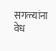सगळ्यांना वेध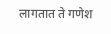लागतात ते गणेश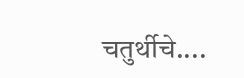चतुर्थीचे....